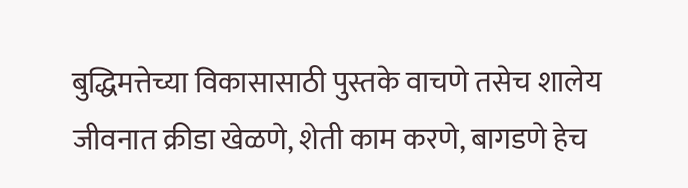बुद्धिमत्तेच्या विकासासाठी पुस्तके वाचणे तसेच शालेय जीवनात क्रीडा खेळणे, शेती काम करणे, बागडणे हेच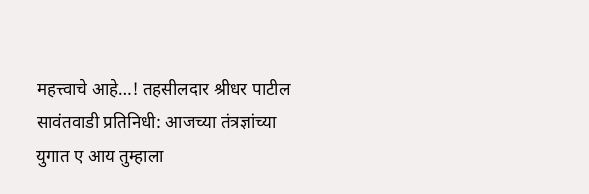महत्त्वाचे आहे…! तहसीलदार श्रीधर पाटील
सावंतवाडी प्रतिनिधी: आजच्या तंत्रज्ञांच्या युगात ए आय तुम्हाला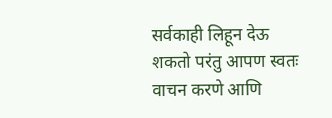सर्वकाही लिहून देऊ शकतो परंतु आपण स्वतः वाचन करणे आणि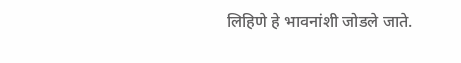लिहिणे हे भावनांशी जोडले जाते.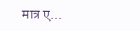मात्र ए...